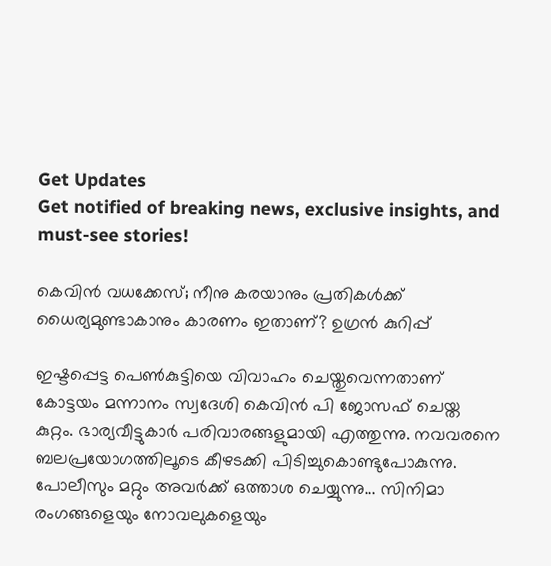Get Updates
Get notified of breaking news, exclusive insights, and must-see stories!

കെവിന്‍ വധക്കേസ്; നീനു കരയാനും പ്രതികള്‍ക്ക് ധൈര്യമുണ്ടാകാനും കാരണം ഇതാണ്? ഉഗ്രന്‍ കുറിപ്പ്

ഇഷ്ടപ്പെട്ട പെണ്‍കുട്ടിയെ വിവാഹം ചെയ്തുവെന്നതാണ് കോട്ടയം മന്നാനം സ്വദേശി കെവിന്‍ പി ജോസഫ് ചെയ്ത കുറ്റം. ഭാര്യവീട്ടുകാര്‍ പരിവാരങ്ങളുമായി എത്തുന്നു. നവവരനെ ബലപ്രയോഗത്തിലൂടെ കീഴടക്കി പിടിച്ചുകൊണ്ടുപോകുന്നു. പോലീസും മറ്റും അവര്‍ക്ക് ഒത്താശ ചെയ്യുന്നു... സിനിമാ രംഗങ്ങളെയും നോവലുകളെയും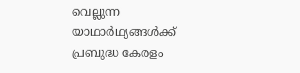വെല്ലുന്ന യാഥാര്‍ഥ്യങ്ങള്‍ക്ക് പ്രബുദ്ധ കേരളം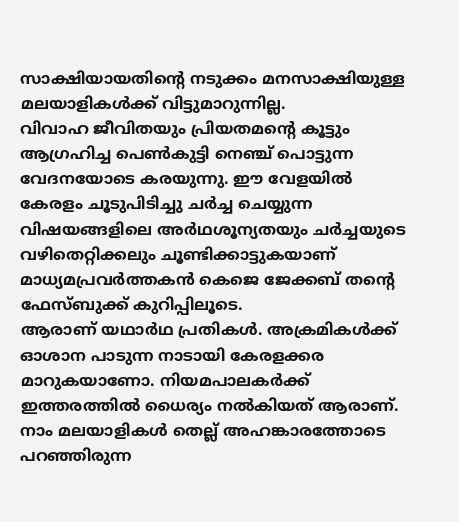സാക്ഷിയായതിന്റെ നടുക്കം മനസാക്ഷിയുള്ള മലയാളികള്‍ക്ക് വിട്ടുമാറുന്നില്ല.
വിവാഹ ജീവിതയും പ്രിയതമന്റെ കൂട്ടും ആഗ്രഹിച്ച പെണ്‍കുട്ടി നെഞ്ച് പൊട്ടുന്ന വേദനയോടെ കരയുന്നു. ഈ വേളയില്‍ കേരളം ചൂടുപിടിച്ചു ചര്‍ച്ച ചെയ്യുന്ന വിഷയങ്ങളിലെ അര്‍ഥശൂന്യതയും ചര്‍ച്ചയുടെ വഴിതെറ്റിക്കലും ചൂണ്ടിക്കാട്ടുകയാണ് മാധ്യമപ്രവര്‍ത്തകന്‍ കെജെ ജേക്കബ് തന്റെ ഫേസ്ബുക്ക് കുറിപ്പിലൂടെ.
ആരാണ് യഥാര്‍ഥ പ്രതികള്‍. അക്രമികള്‍ക്ക് ഓശാന പാടുന്ന നാടായി കേരളക്കര മാറുകയാണോ. നിയമപാലകര്‍ക്ക് ഇത്തരത്തില്‍ ധൈര്യം നല്‍കിയത് ആരാണ്. നാം മലയാളികള്‍ തെല്ല് അഹങ്കാരത്തോടെ പറഞ്ഞിരുന്ന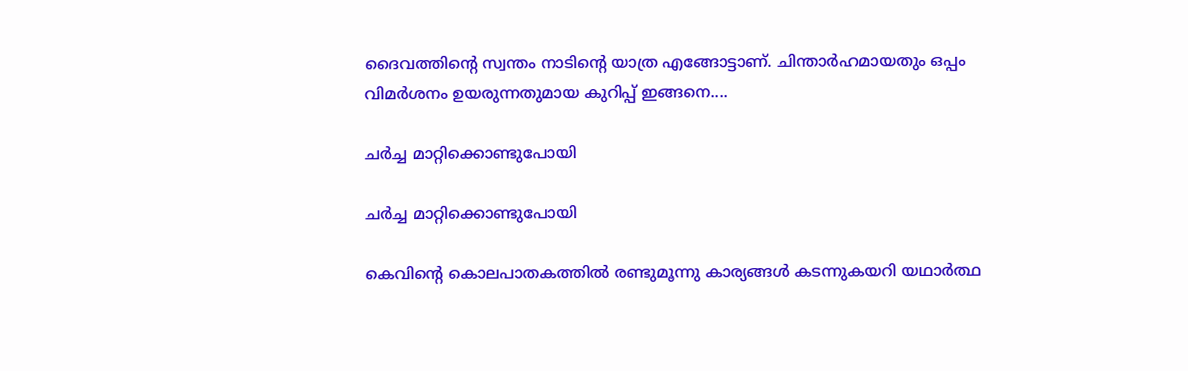ദൈവത്തിന്റെ സ്വന്തം നാടിന്റെ യാത്ര എങ്ങോട്ടാണ്. ചിന്താര്‍ഹമായതും ഒപ്പം വിമര്‍ശനം ഉയരുന്നതുമായ കുറിപ്പ് ഇങ്ങനെ....

ചര്‍ച്ച മാറ്റിക്കൊണ്ടുപോയി

ചര്‍ച്ച മാറ്റിക്കൊണ്ടുപോയി

കെവിന്റെ കൊലപാതകത്തില്‍ രണ്ടുമൂന്നു കാര്യങ്ങള്‍ കടന്നുകയറി യഥാര്‍ത്ഥ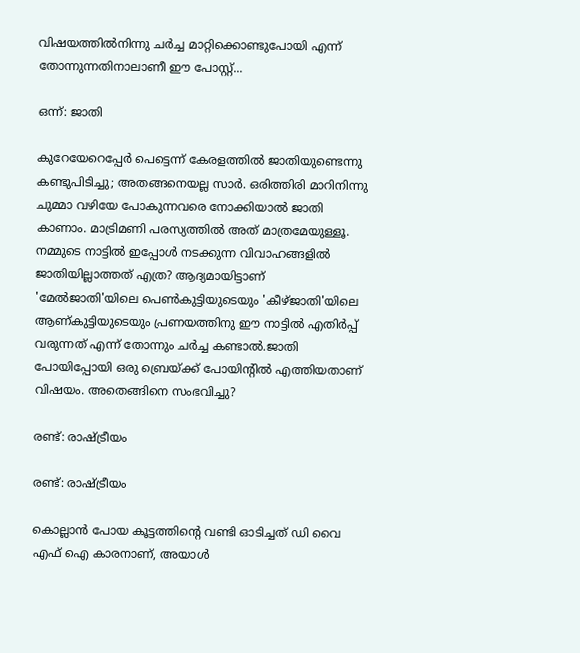വിഷയത്തില്‍നിന്നു ചര്‍ച്ച മാറ്റിക്കൊണ്ടുപോയി എന്ന് തോന്നുന്നതിനാലാണീ ഈ പോസ്റ്റ്...

ഒന്ന്: ജാതി

കുറേയേറെപ്പേര്‍ പെട്ടെന്ന് കേരളത്തില്‍ ജാതിയുണ്ടെന്നു കണ്ടുപിടിച്ചു; അതങ്ങനെയല്ല സാര്‍. ഒരിത്തിരി മാറിനിന്നു ചുമ്മാ വഴിയേ പോകുന്നവരെ നോക്കിയാല്‍ ജാതി കാണാം. മാട്രിമണി പരസ്യത്തില്‍ അത് മാത്രമേയുള്ളൂ. നമ്മുടെ നാട്ടില്‍ ഇപ്പോള്‍ നടക്കുന്ന വിവാഹങ്ങളില്‍ ജാതിയില്ലാത്തത് എത്ര? ആദ്യമായിട്ടാണ് 'മേല്‍ജാതി'യിലെ പെണ്‍കുട്ടിയുടെയും 'കീഴ്ജാതി'യിലെ ആണ്കുട്ടിയുടെയും പ്രണയത്തിനു ഈ നാട്ടില്‍ എതിര്‍പ്പ് വരുന്നത് എന്ന് തോന്നും ചര്‍ച്ച കണ്ടാല്‍.ജാതി പോയിപ്പോയി ഒരു ബ്രെയ്ക്ക് പോയിന്റില്‍ എത്തിയതാണ് വിഷയം. അതെങ്ങിനെ സംഭവിച്ചു?

രണ്ട്: രാഷ്ട്രീയം

രണ്ട്: രാഷ്ട്രീയം

കൊല്ലാന്‍ പോയ കൂട്ടത്തിന്റെ വണ്ടി ഓടിച്ചത് ഡി വൈ എഫ് ഐ കാരനാണ്, അയാള്‍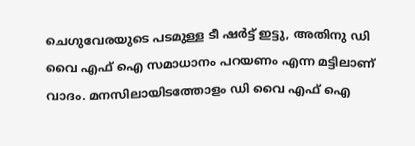ചെഗുവേരയുടെ പടമുള്ള ടീ ഷര്‍ട്ട് ഇട്ടു, അതിനു ഡി വൈ എഫ് ഐ സമാധാനം പറയണം എന്ന മട്ടിലാണ് വാദം. മനസിലായിടത്തോളം ഡി വൈ എഫ് ഐ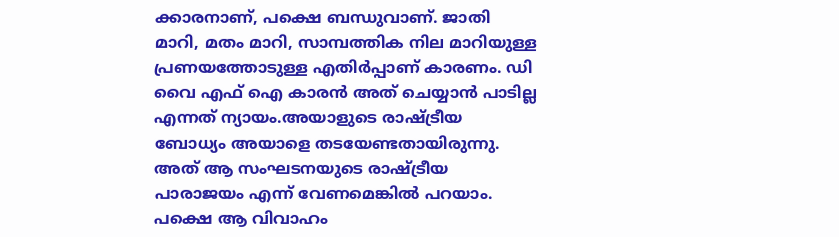ക്കാരനാണ്, പക്ഷെ ബന്ധുവാണ്. ജാതി മാറി, മതം മാറി, സാമ്പത്തിക നില മാറിയുള്ള പ്രണയത്തോടുള്ള എതിര്‍പ്പാണ് കാരണം. ഡി വൈ എഫ് ഐ കാരന്‍ അത് ചെയ്യാന്‍ പാടില്ല എന്നത് ന്യായം.അയാളുടെ രാഷ്ട്രീയ ബോധ്യം അയാളെ തടയേണ്ടതായിരുന്നു. അത് ആ സംഘടനയുടെ രാഷ്ട്രീയ പാരാജയം എന്ന് വേണമെങ്കില്‍ പറയാം. പക്ഷെ ആ വിവാഹം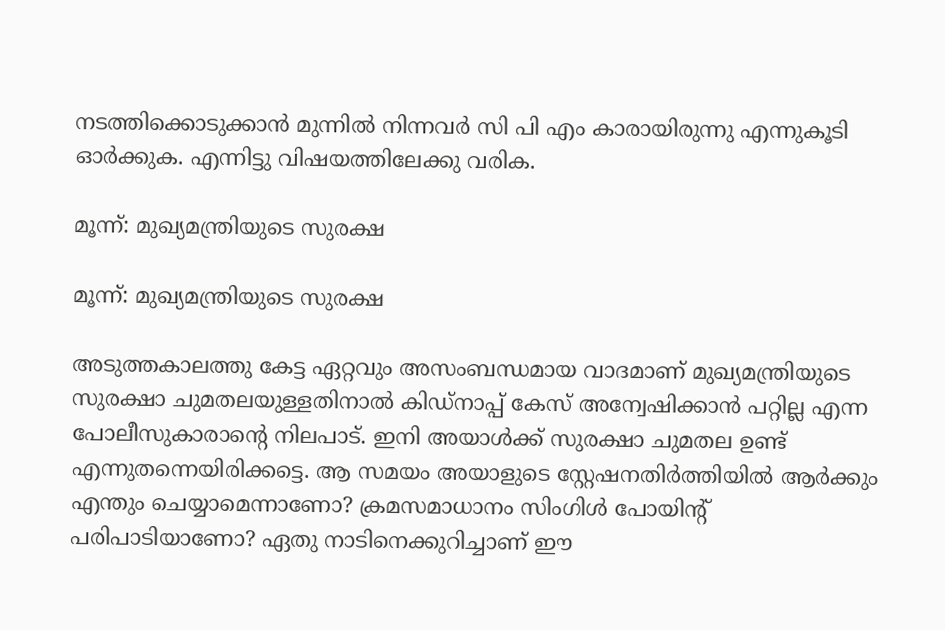നടത്തിക്കൊടുക്കാന്‍ മുന്നില്‍ നിന്നവര്‍ സി പി എം കാരായിരുന്നു എന്നുകൂടി ഓര്‍ക്കുക. എന്നിട്ടു വിഷയത്തിലേക്കു വരിക.

മൂന്ന്: മുഖ്യമന്ത്രിയുടെ സുരക്ഷ

മൂന്ന്: മുഖ്യമന്ത്രിയുടെ സുരക്ഷ

അടുത്തകാലത്തു കേട്ട ഏറ്റവും അസംബന്ധമായ വാദമാണ് മുഖ്യമന്ത്രിയുടെ സുരക്ഷാ ചുമതലയുള്ളതിനാല്‍ കിഡ്‌നാപ്പ് കേസ് അന്വേഷിക്കാന്‍ പറ്റില്ല എന്ന പോലീസുകാരാന്റെ നിലപാട്. ഇനി അയാള്‍ക്ക് സുരക്ഷാ ചുമതല ഉണ്ട് എന്നുതന്നെയിരിക്കട്ടെ. ആ സമയം അയാളുടെ സ്റ്റേഷനതിര്‍ത്തിയില്‍ ആര്‍ക്കും എന്തും ചെയ്യാമെന്നാണോ? ക്രമസമാധാനം സിംഗിള്‍ പോയിന്റ് പരിപാടിയാണോ? ഏതു നാടിനെക്കുറിച്ചാണ് ഈ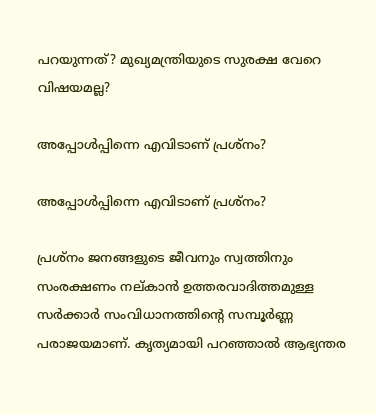പറയുന്നത്? മുഖ്യമന്ത്രിയുടെ സുരക്ഷ വേറെ വിഷയമല്ല?

അപ്പോള്‍പ്പിന്നെ എവിടാണ് പ്രശ്‌നം?

അപ്പോള്‍പ്പിന്നെ എവിടാണ് പ്രശ്‌നം?

പ്രശ്‌നം ജനങ്ങളുടെ ജീവനും സ്വത്തിനും സംരക്ഷണം നല്കാന്‍ ഉത്തരവാദിത്തമുള്ള സര്‍ക്കാര്‍ സംവിധാനത്തിന്റെ സമ്പൂര്‍ണ്ണ പരാജയമാണ്. കൃത്യമായി പറഞ്ഞാല്‍ ആഭ്യന്തര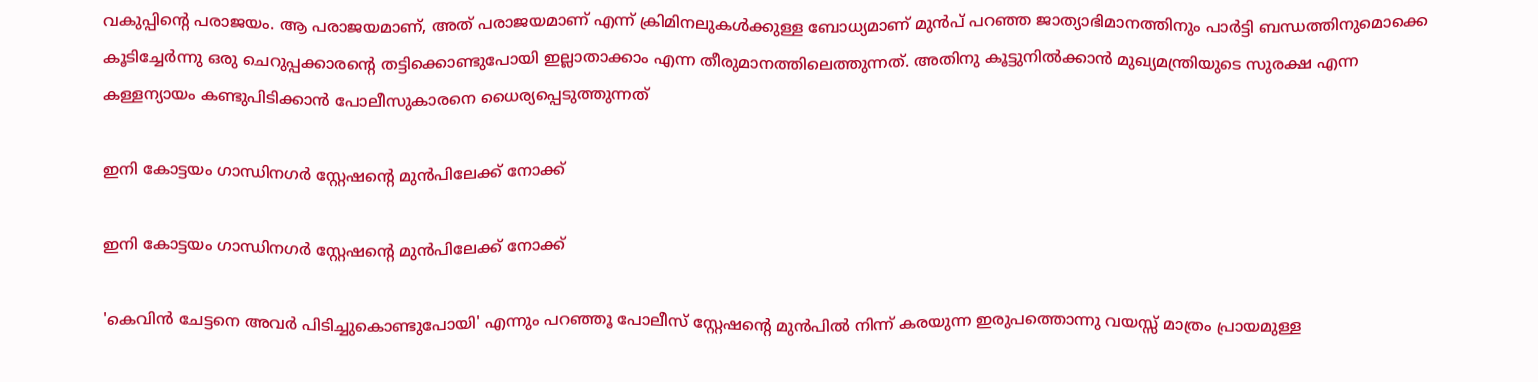വകുപ്പിന്റെ പരാജയം. ആ പരാജയമാണ്, അത് പരാജയമാണ് എന്ന് ക്രിമിനലുകള്‍ക്കുള്ള ബോധ്യമാണ് മുന്‍പ് പറഞ്ഞ ജാത്യാഭിമാനത്തിനും പാര്‍ട്ടി ബന്ധത്തിനുമൊക്കെ കൂടിച്ചേര്‍ന്നു ഒരു ചെറുപ്പക്കാരന്റെ തട്ടിക്കൊണ്ടുപോയി ഇല്ലാതാക്കാം എന്ന തീരുമാനത്തിലെത്തുന്നത്. അതിനു കൂട്ടുനില്‍ക്കാന്‍ മുഖ്യമന്ത്രിയുടെ സുരക്ഷ എന്ന കള്ളന്യായം കണ്ടുപിടിക്കാന്‍ പോലീസുകാരനെ ധൈര്യപ്പെടുത്തുന്നത്

ഇനി കോട്ടയം ഗാന്ധിനഗര്‍ സ്റ്റേഷന്റെ മുന്‍പിലേക്ക് നോക്ക്

ഇനി കോട്ടയം ഗാന്ധിനഗര്‍ സ്റ്റേഷന്റെ മുന്‍പിലേക്ക് നോക്ക്

'കെവിന്‍ ചേട്ടനെ അവര്‍ പിടിച്ചുകൊണ്ടുപോയി' എന്നും പറഞ്ഞൂ പോലീസ് സ്റ്റേഷന്റെ മുന്‍പില്‍ നിന്ന് കരയുന്ന ഇരുപത്തൊന്നു വയസ്സ് മാത്രം പ്രായമുള്ള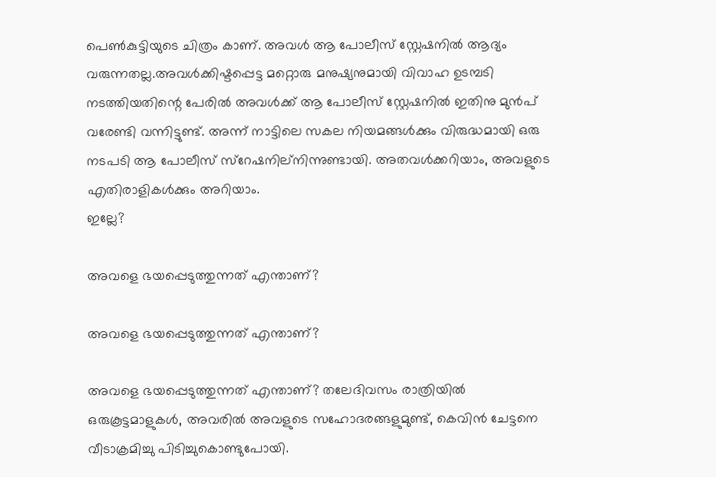പെണ്‍കുട്ടിയുടെ ചിത്രം കാണ്. അവള്‍ ആ പോലീസ് സ്റ്റേഷനില്‍ ആദ്യം വരുന്നതല്ല.അവള്‍ക്കിഷ്ടപ്പെട്ട മറ്റൊരു മനുഷ്യനുമായി വിവാഹ ഉടമ്പടി നടത്തിയതിന്റെ പേരില്‍ അവള്‍ക്ക് ആ പോലീസ് സ്റ്റേഷനില്‍ ഇതിനു മുന്‍പ് വരേണ്ടി വന്നിട്ടുണ്ട്. അന്ന് നാട്ടിലെ സകല നിയമങ്ങള്‍ക്കും വിരുദ്ധമായി ഒരു നടപടി ആ പോലീസ് സ്‌റേഷനില്‌നിന്നുണ്ടായി. അതവള്‍ക്കറിയാം, അവളുടെ എതിരാളികള്‍ക്കും അറിയാം.
ഇല്ലേ?

അവളെ ഭയപ്പെടുത്തുന്നത് എന്താണ്?

അവളെ ഭയപ്പെടുത്തുന്നത് എന്താണ്?

അവളെ ഭയപ്പെടുത്തുന്നത് എന്താണ്? തലേദിവസം രാത്രിയില്‍ ഒരുകൂട്ടമാളുകള്‍, അവരില്‍ അവളുടെ സഹോദരങ്ങളുമുണ്ട്, കെവിന്‍ ചേട്ടനെ വീടാക്രമിച്ചു പിടിച്ചുകൊണ്ടുപോയി.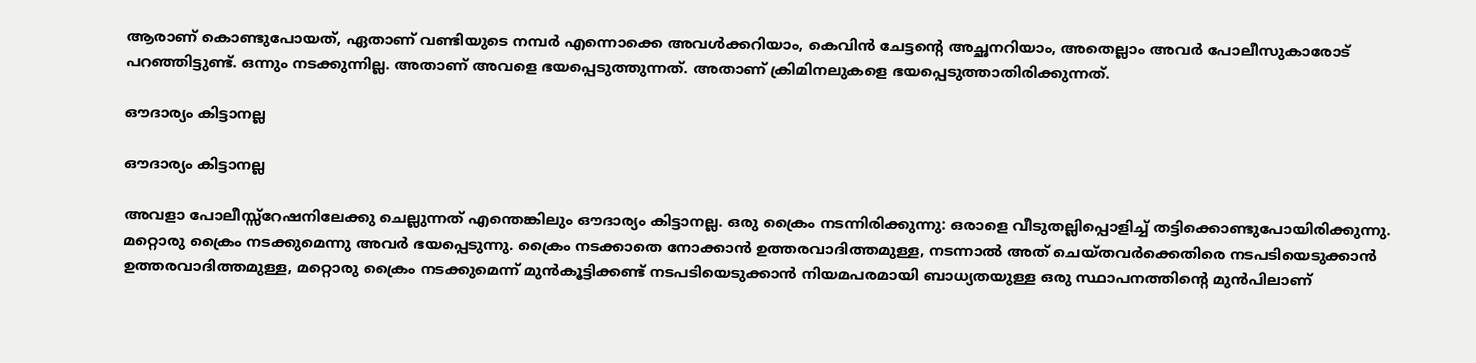ആരാണ് കൊണ്ടുപോയത്, ഏതാണ് വണ്ടിയുടെ നമ്പര്‍ എന്നൊക്കെ അവള്‍ക്കറിയാം, കെവിന്‍ ചേട്ടന്റെ അച്ഛനറിയാം, അതെല്ലാം അവര്‍ പോലീസുകാരോട് പറഞ്ഞിട്ടുണ്ട്. ഒന്നും നടക്കുന്നില്ല. അതാണ് അവളെ ഭയപ്പെടുത്തുന്നത്. അതാണ് ക്രിമിനലുകളെ ഭയപ്പെടുത്താതിരിക്കുന്നത്.

ഔദാര്യം കിട്ടാനല്ല

ഔദാര്യം കിട്ടാനല്ല

അവളാ പോലീസ്സ്‌റേഷനിലേക്കു ചെല്ലുന്നത് എന്തെങ്കിലും ഔദാര്യം കിട്ടാനല്ല. ഒരു ക്രൈം നടന്നിരിക്കുന്നു: ഒരാളെ വീടുതല്ലിപ്പൊളിച്ച് തട്ടിക്കൊണ്ടുപോയിരിക്കുന്നു. മറ്റൊരു ക്രൈം നടക്കുമെന്നു അവര്‍ ഭയപ്പെടുന്നു. ക്രൈം നടക്കാതെ നോക്കാന്‍ ഉത്തരവാദിത്തമുള്ള, നടന്നാല്‍ അത് ചെയ്തവര്‍ക്കെതിരെ നടപടിയെടുക്കാന്‍ ഉത്തരവാദിത്തമുള്ള, മറ്റൊരു ക്രൈം നടക്കുമെന്ന് മുന്‍കൂട്ടിക്കണ്ട് നടപടിയെടുക്കാന്‍ നിയമപരമായി ബാധ്യതയുള്ള ഒരു സ്ഥാപനത്തിന്റെ മുന്‍പിലാണ്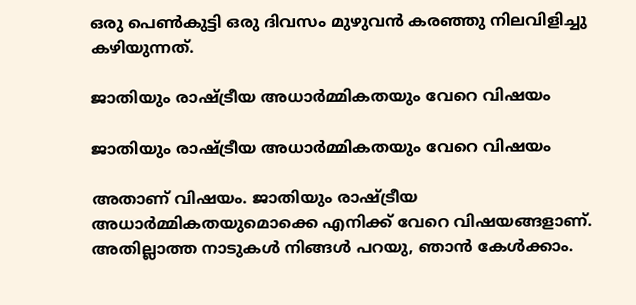ഒരു പെണ്‍കുട്ടി ഒരു ദിവസം മുഴുവന്‍ കരഞ്ഞു നിലവിളിച്ചു കഴിയുന്നത്.

ജാതിയും രാഷ്ട്രീയ അധാര്‍മ്മികതയും വേറെ വിഷയം

ജാതിയും രാഷ്ട്രീയ അധാര്‍മ്മികതയും വേറെ വിഷയം

അതാണ് വിഷയം. ജാതിയും രാഷ്ട്രീയ അധാര്‍മ്മികതയുമൊക്കെ എനിക്ക് വേറെ വിഷയങ്ങളാണ്. അതില്ലാത്ത നാടുകള്‍ നിങ്ങള്‍ പറയു, ഞാന്‍ കേള്‍ക്കാം.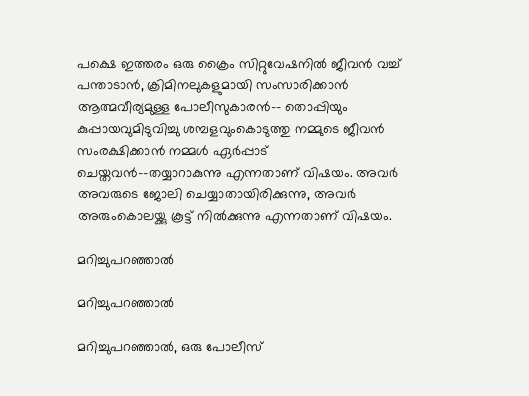പക്ഷെ ഇത്തരം ഒരു ക്രൈം സിറ്റുവേഷനില്‍ ജീവന്‍ വച്ച് പന്താടാന്‍, ക്രിമിനലുകളുമായി സംസാരിക്കാന്‍ ആത്മവീര്യമുള്ള പോലീസുകാരന്‍-- തൊപ്പിയും കുപ്പായവുമിടുവിച്ചു ശമ്പളവുംകൊടുത്തു നമ്മുടെ ജീവന്‍ സംരക്ഷിക്കാന്‍ നമ്മള്‍ ഏര്‍പ്പാട് ചെയ്തവന്‍--തയ്യാറാകുന്നു എന്നതാണ് വിഷയം. അവര്‍ അവരുടെ ജോലി ചെയ്യാതായിരിക്കുന്നു, അവര്‍ അരുംകൊലയ്ക്കു കൂട്ട് നില്‍ക്കുന്നു എന്നതാണ് വിഷയം.

മറിച്ചുപറഞ്ഞാല്‍

മറിച്ചുപറഞ്ഞാല്‍

മറിച്ചുപറഞ്ഞാല്‍, ഒരു പോലീസ്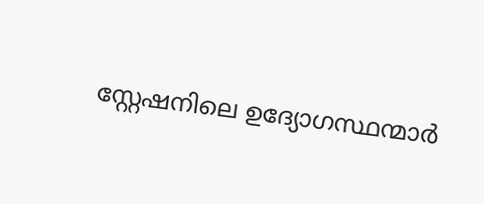സ്റ്റേഷനിലെ ഉദ്യോഗസ്ഥന്മാര്‍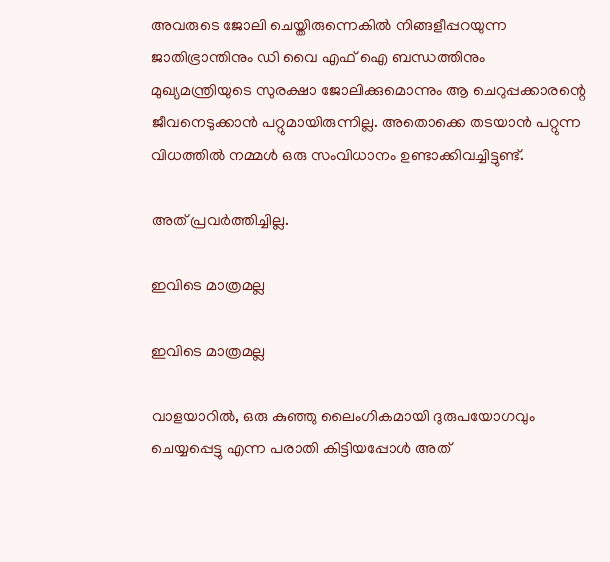അവരുടെ ജോലി ചെയ്തിരുന്നെകില്‍ നിങ്ങളീപ്പറയുന്ന ജാതിഭ്രാന്തിനും ഡി വൈ എഫ് ഐ ബന്ധത്തിനും മുഖ്യമന്ത്രിയുടെ സുരക്ഷാ ജോലിക്കുമൊന്നും ആ ചെറുപ്പക്കാരന്റെ ജീവനെടുക്കാന്‍ പറ്റുമായിരുന്നില്ല. അതൊക്കെ തടയാന്‍ പറ്റുന്ന വിധത്തില്‍ നമ്മള്‍ ഒരു സംവിധാനം ഉണ്ടാക്കിവച്ചിട്ടുണ്ട്.

അത് പ്രവര്‍ത്തിച്ചില്ല.

ഇവിടെ മാത്രമല്ല

ഇവിടെ മാത്രമല്ല

വാളയാറില്‍, ഒരു കുഞ്ഞു ലൈംഗികമായി ദുരുപയോഗവും ചെയ്യപ്പെട്ടു എന്ന പരാതി കിട്ടിയപ്പോള്‍ അത്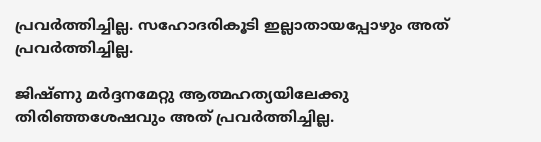പ്രവര്‍ത്തിച്ചില്ല. സഹോദരികൂടി ഇല്ലാതായപ്പോഴും അത് പ്രവര്‍ത്തിച്ചില്ല.

ജിഷ്ണു മര്‍ദ്ദനമേറ്റു ആത്മഹത്യയിലേക്കു തിരിഞ്ഞശേഷവും അത് പ്രവര്‍ത്തിച്ചില്ല.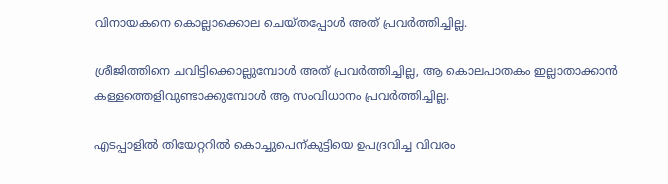വിനായകനെ കൊല്ലാക്കൊല ചെയ്തപ്പോള്‍ അത് പ്രവര്‍ത്തിച്ചില്ല.

ശ്രീജിത്തിനെ ചവിട്ടിക്കൊല്ലുമ്പോള്‍ അത് പ്രവര്‍ത്തിച്ചില്ല, ആ കൊലപാതകം ഇല്ലാതാക്കാന്‍ കള്ളത്തെളിവുണ്ടാക്കുമ്പോള്‍ ആ സംവിധാനം പ്രവര്‍ത്തിച്ചില്ല.

എടപ്പാളില്‍ തിയേറ്ററില്‍ കൊച്ചുപെന്കുട്ടിയെ ഉപദ്രവിച്ച വിവരം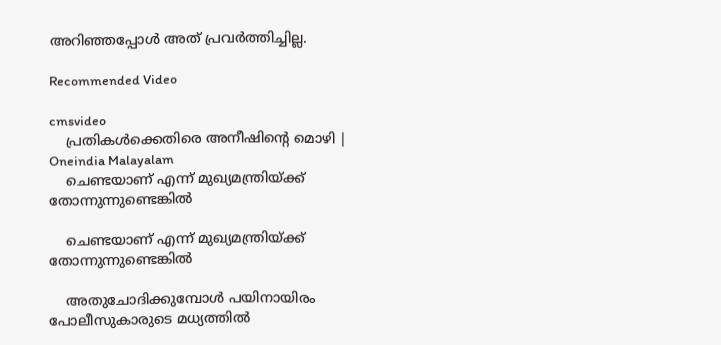അറിഞ്ഞപ്പോള്‍ അത് പ്രവര്‍ത്തിച്ചില്ല.

Recommended Video

cmsvideo
    പ്രതികൾക്കെതിരെ അനീഷിന്റെ മൊഴി | Oneindia Malayalam
    ചെണ്ടയാണ് എന്ന് മുഖ്യമന്ത്രിയ്ക്ക് തോന്നുന്നുണ്ടെങ്കില്‍

    ചെണ്ടയാണ് എന്ന് മുഖ്യമന്ത്രിയ്ക്ക് തോന്നുന്നുണ്ടെങ്കില്‍

    അതുചോദിക്കുമ്പോള്‍ പയിനായിരം പോലീസുകാരുടെ മധ്യത്തില്‍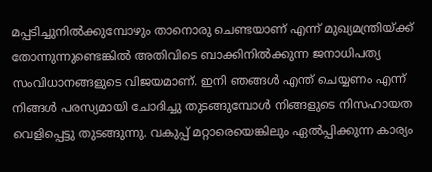മപ്പടിച്ചുനില്‍ക്കുമ്പോഴും താനൊരു ചെണ്ടയാണ് എന്ന് മുഖ്യമന്ത്രിയ്ക്ക് തോന്നുന്നുണ്ടെങ്കില്‍ അതിവിടെ ബാക്കിനില്‍ക്കുന്ന ജനാധിപത്യ സംവിധാനങ്ങളുടെ വിജയമാണ്. ഇനി ഞങ്ങള്‍ എന്ത് ചെയ്യണം എന്ന് നിങ്ങള്‍ പരസ്യമായി ചോദിച്ചു തുടങ്ങുമ്പോള്‍ നിങ്ങളുടെ നിസഹായത വെളിപ്പെട്ടു തുടങ്ങുന്നു. വകുപ്പ് മറ്റാരെയെങ്കിലും ഏല്‍പ്പിക്കുന്ന കാര്യം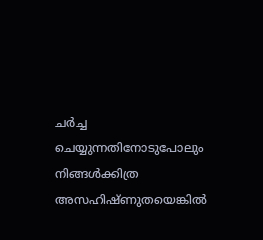ചര്‍ച്ച ചെയ്യുന്നതിനോടുപോലും നിങ്ങള്‍ക്കിത്ര അസഹിഷ്ണുതയെങ്കില്‍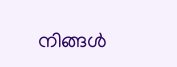നിങ്ങള്‍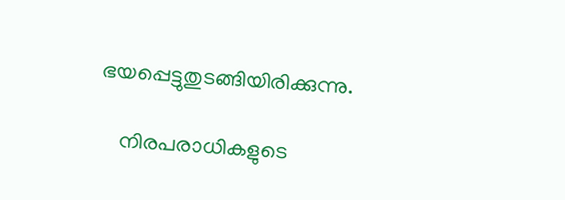ഭയപ്പെട്ടുതുടങ്ങിയിരിക്കുന്നു.

    നിരപരാധികളുടെ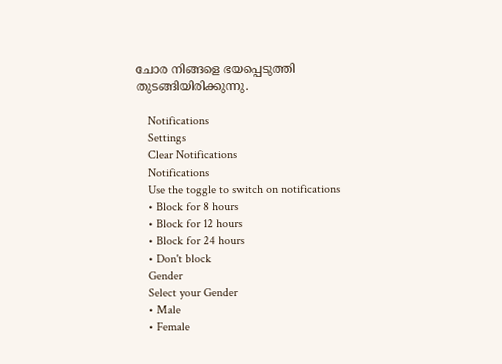ചോര നിങ്ങളെ ഭയപ്പെടുത്തി തുടങ്ങിയിരിക്കുന്നു.

    Notifications
    Settings
    Clear Notifications
    Notifications
    Use the toggle to switch on notifications
    • Block for 8 hours
    • Block for 12 hours
    • Block for 24 hours
    • Don't block
    Gender
    Select your Gender
    • Male
    • Female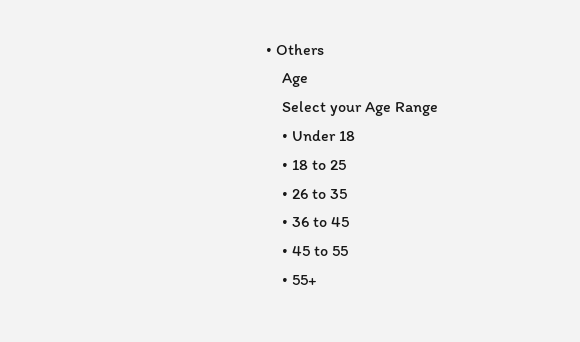• Others
    Age
    Select your Age Range
    • Under 18
    • 18 to 25
    • 26 to 35
    • 36 to 45
    • 45 to 55
    • 55+